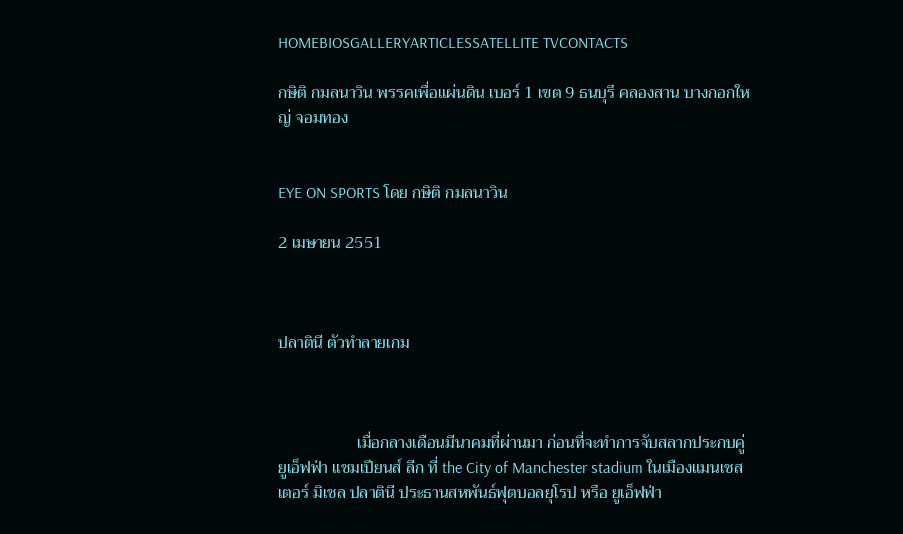HOMEBIOSGALLERYARTICLESSATELLITE TVCONTACTS

กษิติ กมลนาวิน พรรคเพื่อแผ่นดิน เบอร์ 1 เขต 9 ธนบุรี คลองสาน บางกอกใหญ่ จอมทอง


EYE ON SPORTS โดย กษิติ กมลนาวิน

2 เมษายน 2551



ปลาตินี ตัวทำลายเกม



                   เมื่อกลางเดือนมีนาคมที่ผ่านมา ก่อนที่จะทำการจับสลากประกบคู่ ยูเอ็ฟฟ่า แชมเปียนส์ ลีก ที่ the City of Manchester stadium ในเมืองแมนเชสเตอร์ มิเชล ปลาตินี ประธานสหพันธ์ฟุตบอลยุโรป หรือ ยูเอ็ฟฟ่า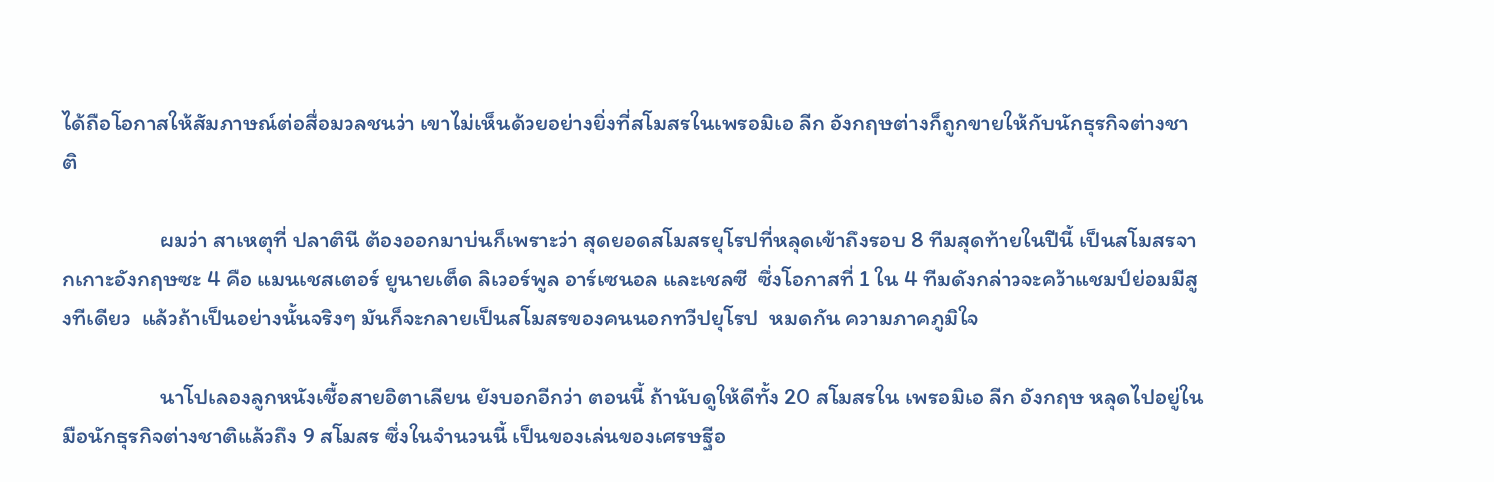ได้ถือโอกาสให้สัมภาษณ์ต่อสื่อมวลชนว่า เขาไม่เห็นด้วยอย่างยิ่งที่สโมสรในเพรอมิเอ ลีก อังกฤษต่างก็ถูกขายให้กับนักธุรกิจต่างชาติ

                   ผมว่า สาเหตุที่ ปลาตินี ต้องออกมาบ่นก็เพราะว่า สุดยอดสโมสรยุโรปที่หลุดเข้าถึงรอบ 8 ทีมสุดท้ายในปีนี้ เป็นสโมสรจากเกาะอังกฤษซะ 4 คือ แมนเชสเตอร์ ยูนายเต็ด ลิเวอร์พูล อาร์เซนอล และเชลซี  ซึ่งโอกาสที่ 1 ใน 4 ทีมดังกล่าวจะคว้าแชมป์ย่อมมีสูงทีเดียว  แล้วถ้าเป็นอย่างนั้นจริงๆ มันก็จะกลายเป็นสโมสรของคนนอกทวีปยุโรป  หมดกัน ความภาคภูมิใจ

                   นาโปเลองลูกหนังเชื้อสายอิตาเลียน ยังบอกอีกว่า ตอนนี้ ถ้านับดูให้ดีทั้ง 20 สโมสรใน เพรอมิเอ ลีก อังกฤษ หลุดไปอยู่ในมือนักธุรกิจต่างชาติแล้วถึง 9 สโมสร ซึ่งในจำนวนนี้ เป็นของเล่นของเศรษฐีอ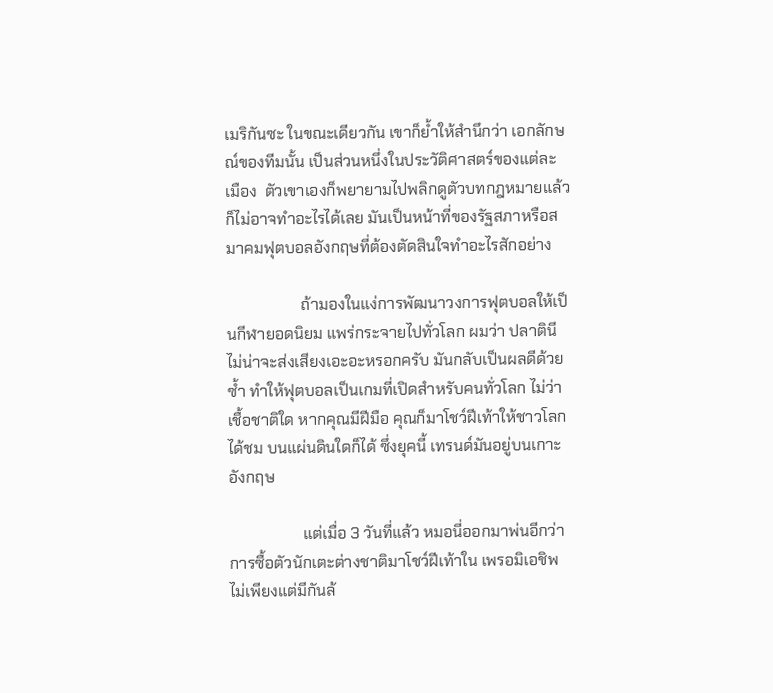เมริกันซะ ในขณะเดียวกัน เขาก็ย้ำให้สำนึกว่า เอกลักษณ์ของทีมนั้น เป็นส่วนหนึ่งในประวัติศาสตร์ของแต่ละเมือง  ตัวเขาเองก็พยายามไปพลิกดูตัวบทกฎหมายแล้ว ก็ไม่อาจทำอะไรได้เลย มันเป็นหน้าที่ของรัฐสภาหรือสมาคมฟุตบอลอังกฤษที่ต้องตัดสินใจทำอะไรสักอย่าง

                   ถ้ามองในแง่การพัฒนาวงการฟุตบอลให้เป็นกีฬายอดนิยม แพร่กระจายไปทั่วโลก ผมว่า ปลาตินี ไม่น่าจะส่งเสียงเอะอะหรอกครับ มันกลับเป็นผลดีด้วยซ้ำ ทำให้ฟุตบอลเป็นเกมที่เปิดสำหรับคนทั่วโลก ไม่ว่าเชื้อชาติใด หากคุณมีฝีมือ คุณก็มาโชว์ฝีเท้าให้ชาวโลกได้ชม บนแผ่นดินใดก็ได้ ซึ่งยุคนี้ เทรนด์มันอยู่บนเกาะอังกฤษ

                   แต่เมื่อ 3 วันที่แล้ว หมอนี่ออกมาพ่นอีกว่า การซื้อตัวนักเตะต่างชาติมาโชว์ฝีเท้าใน เพรอมิเอชิพ ไม่เพียงแต่มีกันล้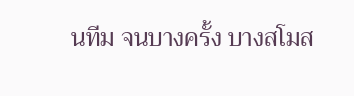นทีม จนบางครั้ง บางสโมส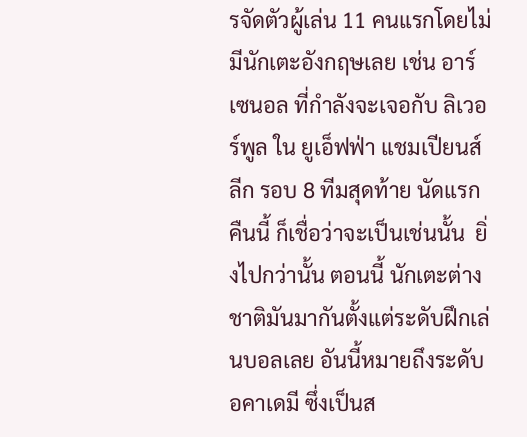รจัดตัวผู้เล่น 11 คนแรกโดยไม่มีนักเตะอังกฤษเลย เช่น อาร์เซนอล ที่กำลังจะเจอกับ ลิเวอร์พูล ใน ยูเอ็ฟฟ่า แชมเปียนส์ ลีก รอบ 8 ทีมสุดท้าย นัดแรก คืนนี้ ก็เชื่อว่าจะเป็นเช่นนั้น  ยิ่งไปกว่านั้น ตอนนี้ นักเตะต่างชาติมันมากันตั้งแต่ระดับฝึกเล่นบอลเลย อันนี้หมายถึงระดับอคาเดมี ซึ่งเป็นส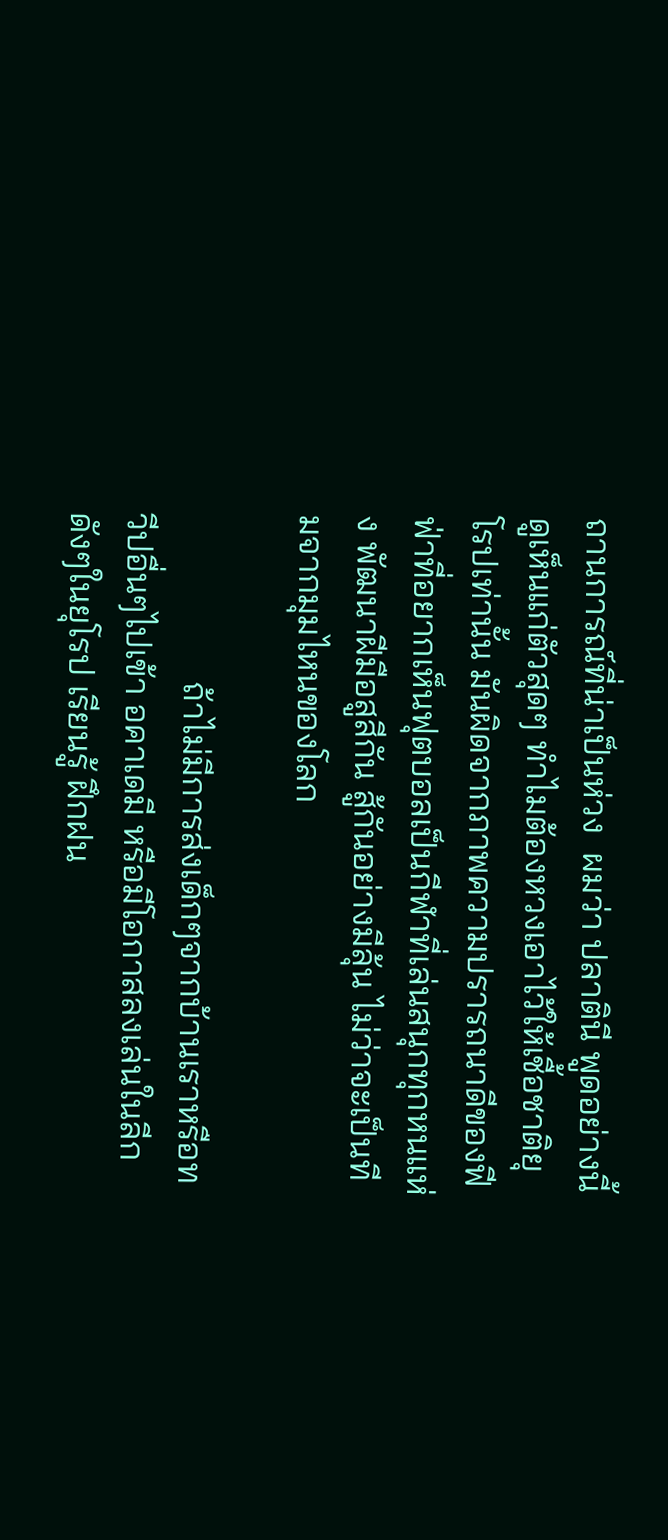ถานการณ์ที่น่าเป็นห่วง  ผมว่า ปลาตินี พูดอย่างนี้ดูเห็นแก่ตัวสุดๆ ทำไมต้องหวงเอาไว้ให้เชื้อชาติยุโรปเท่านั้น มันผิดจากภาพความปรารถนาดีของฟีฟ่าที่อยากเห็นฟุตบอลเป็นกีฬาที่เล่นสนุกทุกหนแห่ง พัฒนาฝีมือสูสีกัน สู้กันอย่างมีลุ้น ไม่ว่าจะเป็นทีมจากมุมไหนของโลก

                   ถ้าไม่มีการส่งเด็กๆจากบ้านเราหรือทวีปอื่นๆไปเข้า อคาเดมี หรือมีโอกาสลงเล่นในลีกดังๆในยุโรป เรียนรู้ ฝึกฝน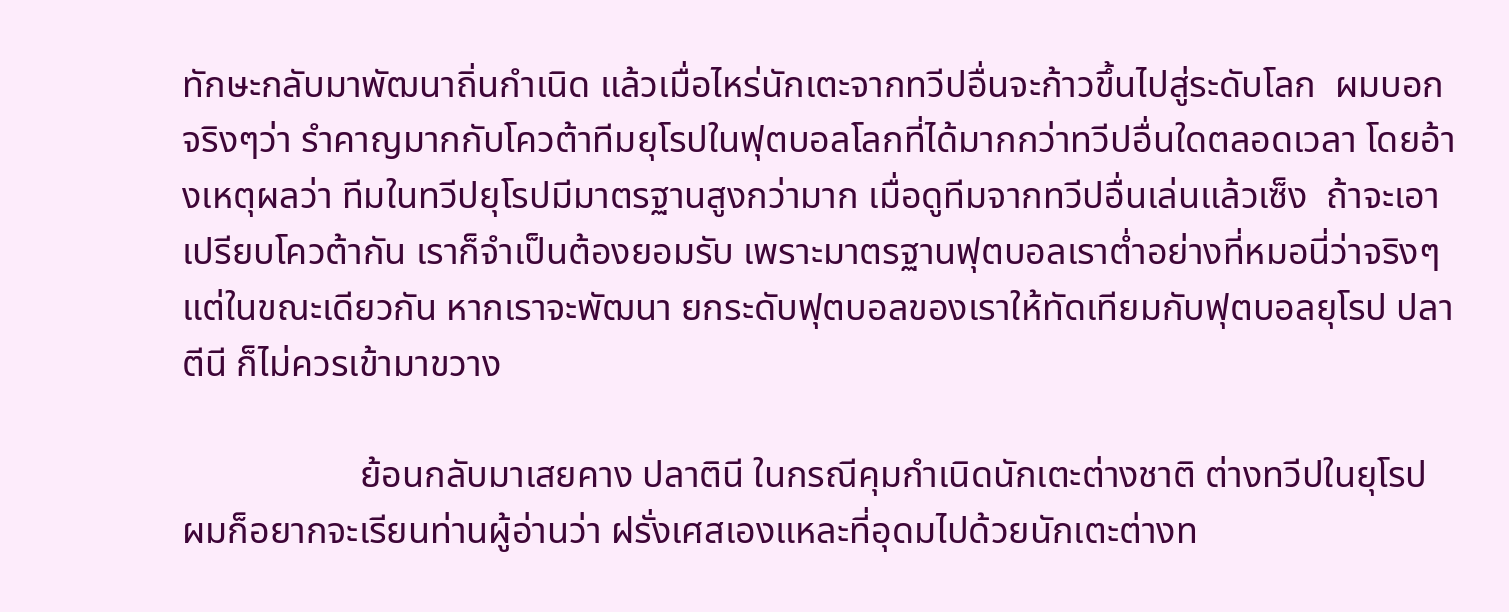ทักษะกลับมาพัฒนาถิ่นกำเนิด แล้วเมื่อไหร่นักเตะจากทวีปอื่นจะก้าวขึ้นไปสู่ระดับโลก  ผมบอกจริงๆว่า รำคาญมากกับโควต้าทีมยุโรปในฟุตบอลโลกที่ได้มากกว่าทวีปอื่นใดตลอดเวลา โดยอ้างเหตุผลว่า ทีมในทวีปยุโรปมีมาตรฐานสูงกว่ามาก เมื่อดูทีมจากทวีปอื่นเล่นแล้วเซ็ง  ถ้าจะเอาเปรียบโควต้ากัน เราก็จำเป็นต้องยอมรับ เพราะมาตรฐานฟุตบอลเราต่ำอย่างที่หมอนี่ว่าจริงๆ  แต่ในขณะเดียวกัน หากเราจะพัฒนา ยกระดับฟุตบอลของเราให้ทัดเทียมกับฟุตบอลยุโรป ปลาตีนี ก็ไม่ควรเข้ามาขวาง

                   ย้อนกลับมาเสยคาง ปลาตินี ในกรณีคุมกำเนิดนักเตะต่างชาติ ต่างทวีปในยุโรป ผมก็อยากจะเรียนท่านผู้อ่านว่า ฝรั่งเศสเองแหละที่อุดมไปด้วยนักเตะต่างท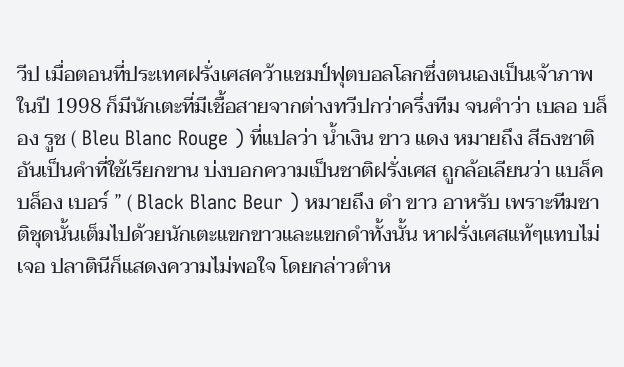วีป เมื่อตอนที่ประเทศฝรั่งเศสคว้าแชมป์ฟุตบอลโลกซึ่งตนเองเป็นเจ้าภาพในปี 1998 ก็มีนักเตะที่มีเชื้อสายจากต่างทวีปกว่าครึ่งทีม จนคำว่า เบลอ บล็อง รูช ( Bleu Blanc Rouge ) ที่แปลว่า น้ำเงิน ขาว แดง หมายถึง สีธงชาติ อันเป็นคำที่ใช้เรียกขาน บ่งบอกความเป็นชาติฝรั่งเศส ถูกล้อเลียนว่า แบล็ค บล็อง เบอร์ ” ( Black Blanc Beur ) หมายถึง ดำ ขาว อาหรับ เพราะทีมชาติชุดนั้นเต็มไปด้วยนักเตะแขกขาวและแขกดำทั้งนั้น หาฝรั่งเศสแท้ๆแทบไม่เจอ ปลาตินีก็แสดงความไม่พอใจ โดยกล่าวตำห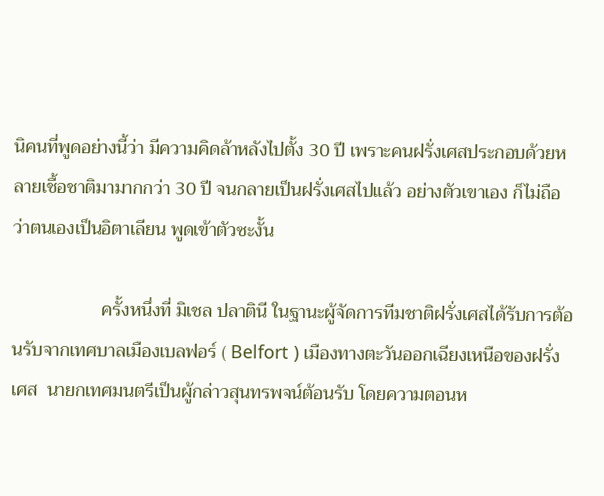นิคนที่พูดอย่างนี้ว่า มีความคิดล้าหลังไปตั้ง 30 ปี เพราะคนฝรั่งเศสประกอบด้วยหลายเชื้อชาติมามากกว่า 30 ปี จนกลายเป็นฝรั่งเศสไปแล้ว อย่างตัวเขาเอง ก็ไม่ถือว่าตนเองเป็นอิตาเลียน พูดเข้าตัวซะงั้น

                   ครั้งหนึ่งที่ มิเชล ปลาตินี ในฐานะผู้จัดการทีมชาติฝรั่งเศสได้รับการต้อนรับจากเทศบาลเมืองเบลฟอร์ ( Belfort ) เมืองทางตะวันออกเฉียงเหนือของฝรั่งเศส  นายกเทศมนตรีเป็นผู้กล่าวสุนทรพจน์ต้อนรับ โดยความตอนห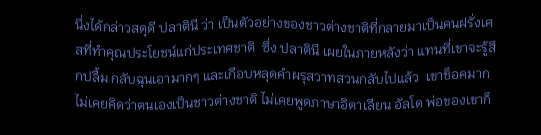นึ่งได้กล่าวสดุดี ปลาตินี ว่า เป็นตัวอย่างของชาวต่างชาติที่กลายมาเป็นคนฝรั่งเศสที่ทำคุณประโยชน์แก่ประเทศชาติ  ซึ่ง ปลาตินี เผยในภายหลังว่า แทนที่เขาจะรู้สึกปลื้ม กลับฉุนเอามากๆ และเกือบหลุดคำผรุสวาทสวนกลับไปแล้ว  เขาช็อคมาก ไม่เคยคิดว่าตนเองเป็นชาวต่างชาติ ไม่เคยพูดภาษาอิตาเลียน อัลโด พ่อของเขาก็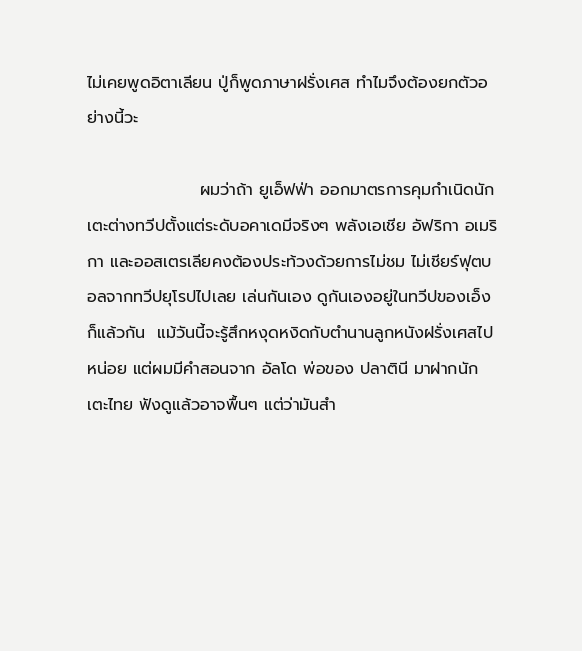ไม่เคยพูดอิตาเลียน ปู่ก็พูดภาษาฝรั่งเศส ทำไมจึงต้องยกตัวอย่างนี้วะ

                   ผมว่าถ้า ยูเอ็ฟฟ่า ออกมาตรการคุมกำเนิดนักเตะต่างทวีปตั้งแต่ระดับอคาเดมีจริงๆ พลังเอเชีย อัฟริกา อเมริกา และออสเตรเลียคงต้องประท้วงด้วยการไม่ชม ไม่เชียร์ฟุตบอลจากทวีปยุโรปไปเลย เล่นกันเอง ดูกันเองอยู่ในทวีปของเอ็งก็แล้วกัน  แม้วันนี้จะรู้สึกหงุดหงิดกับตำนานลูกหนังฝรั่งเศสไปหน่อย แต่ผมมีคำสอนจาก อัลโด พ่อของ ปลาตินี มาฝากนักเตะไทย ฟังดูแล้วอาจพื้นๆ แต่ว่ามันสำ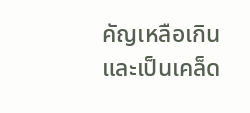คัญเหลือเกิน และเป็นเคล็ด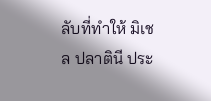ลับที่ทำให้ มิเชล ปลาตินี ประ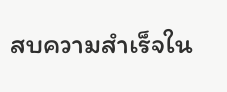สบความสำเร็จใน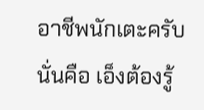อาชีพนักเตะครับ นั่นคือ เอ็งต้องรู้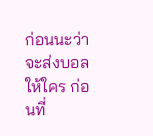ก่อนนะว่า จะส่งบอลให้ใคร ก่อนที่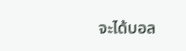จะได้บอล